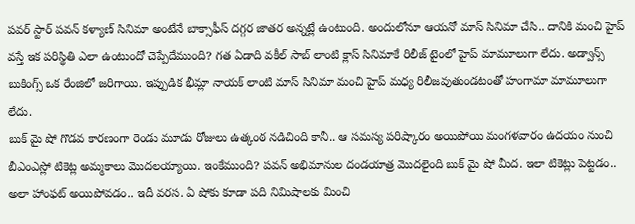పవర్ స్టార్ పవన్ కళ్యాణ్ సినిమా అంటేనే బాక్సాఫీస్ దగ్గర జాతర అన్నట్లే ఉంటుంది. అందులోనూ ఆయనో మాస్ సినిమా చేసి.. దానికి మంచి హైప్ వస్తే ఇక పరిస్థితి ఎలా ఉంటుందో చెప్పేదేముంది? గత ఏడాది వకీల్ సాబ్ లాంటి క్లాస్ సినిమాకే రిలీజ్ టైంలో హైప్ మామూలుగా లేదు. అడ్వాన్స్ బుకింగ్స్ ఒక రేంజిలో జరిగాయి. ఇప్పుడిక భీమ్లా నాయక్ లాంటి మాస్ సినిమా మంచి హైప్ మధ్య రిలీజవుతుండటంతో హంగామా మామూలుగా లేదు.
బుక్ మై షో గొడవ కారణంగా రెండు మూడు రోజులు ఉత్కంఠ నడిచింది కానీ.. ఆ సమస్య పరిష్కారం అయిపోయి మంగళవారం ఉదయం నుంచి బీఎంఎస్లో టికెట్ల అమ్మకాలు మొదలయ్యాయి. ఇంకేముంది? పవన్ అభిమానుల దండయాత్ర మొదలైంది బుక్ మై షో మీద. ఇలా టికెట్లు పెట్టడం.. అలా హాంఫట్ అయిపోవడం.. ఇదీ వరస. ఏ షోకు కూడా పది నిమిషాలకు మించి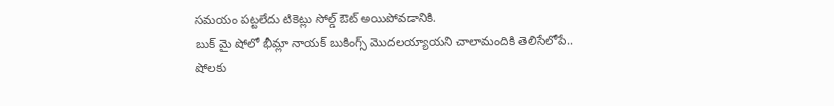సమయం పట్టలేదు టికెట్లు సోల్డ్ ఔట్ అయిపోవడానికి.
బుక్ మై షోలో భీమ్లా నాయక్ బుకింగ్స్ మొదలయ్యాయని చాలామందికి తెలిసేలోపే.. షోలకు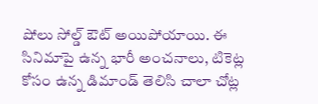షోలు సోల్డ్ ఔట్ అయిపోయాయి. ఈ సినిమాపై ఉన్న భారీ అంచనాలు, టికెట్ల కోసం ఉన్న డిమాండ్ తెలిసి చాలా చోట్ల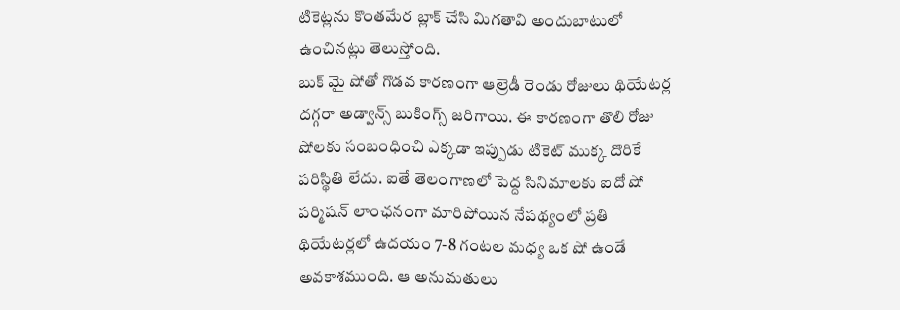టికెట్లను కొంతమేర బ్లాక్ చేసి మిగతావి అందుబాటులో ఉంచినట్లు తెలుస్తోంది.
బుక్ మై షోతో గొడవ కారణంగా ఆల్రెడీ రెండు రోజులు థియేటర్ల దగ్గరా అడ్వాన్స్ బుకింగ్స్ జరిగాయి. ఈ కారణంగా తొలి రోజు షోలకు సంబంధించి ఎక్కడా ఇప్పుడు టికెట్ ముక్క దొరికే పరిస్థితి లేదు. ఐతే తెలంగాణలో పెద్ద సినిమాలకు ఐదో షో పర్మిషన్ లాంఛనంగా మారిపోయిన నేపథ్యంలో ప్రతి థియేటర్లలో ఉదయం 7-8 గంటల మధ్య ఒక షో ఉండే అవకాశముంది. ఆ అనుమతులు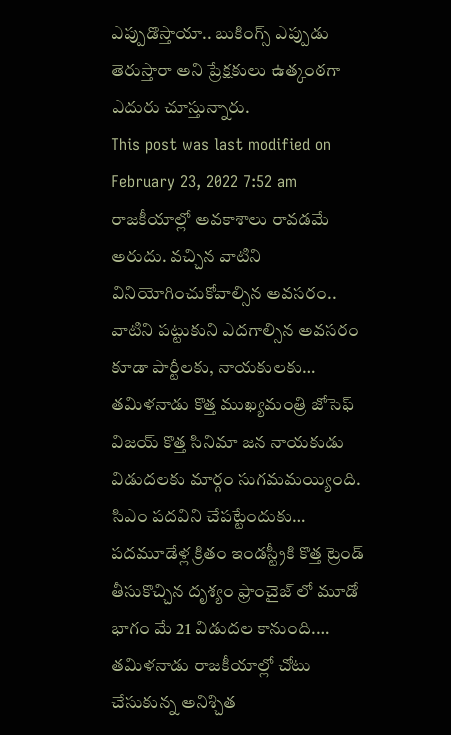ఎప్పుడొస్తాయా.. బుకింగ్స్ ఎప్పుడు తెరుస్తారా అని ప్రేక్షకులు ఉత్కంఠగా ఎదురు చూస్తున్నారు.
This post was last modified on February 23, 2022 7:52 am
రాజకీయాల్లో అవకాశాలు రావడమే అరుదు. వచ్చిన వాటిని వినియోగించుకోవాల్సిన అవసరం.. వాటిని పట్టుకుని ఎదగాల్సిన అవసరం కూడా పార్టీలకు, నాయకులకు…
తమిళనాడు కొత్త ముఖ్యమంత్రి జోసెఫ్ విజయ్ కొత్త సినిమా జన నాయకుడు విడుదలకు మార్గం సుగమమయ్యింది. సిఎం పదవిని చేపట్టేందుకు…
పదమూడేళ్ల క్రితం ఇండస్ట్రీకి కొత్త ట్రెండ్ తీసుకొచ్చిన దృశ్యం ఫ్రాంచైజ్ లో మూడో భాగం మే 21 విడుదల కానుంది.…
తమిళనాడు రాజకీయాల్లో చోటు చేసుకున్న అనిశ్చిత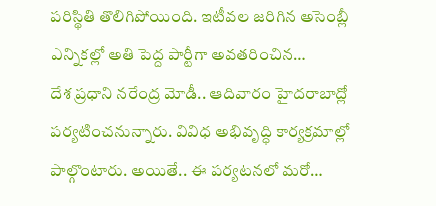పరిస్థితి తొలిగిపోయింది. ఇటీవల జరిగిన అసెంబ్లీ ఎన్నికల్లో అతి పెద్ద పార్టీగా అవతరించిన…
దేశ ప్రధాని నరేంద్ర మోడీ.. ఆదివారం హైదరాబాద్లో పర్యటించనున్నారు. వివిధ అభివృద్ధి కార్యక్రమాల్లో పాల్గొంటారు. అయితే.. ఈ పర్యటనలో మరో…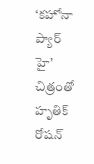‘కహోనా ప్యార్ హై’ చిత్రంతో హృతిక్ రోషన్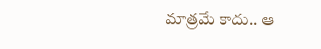మాత్రమే కాదు.. ఆ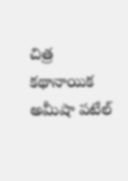చిత్ర కథానాయిక అమీషా పటేల్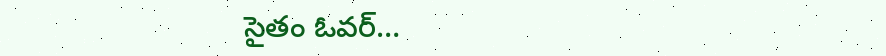సైతం ఓవర్…